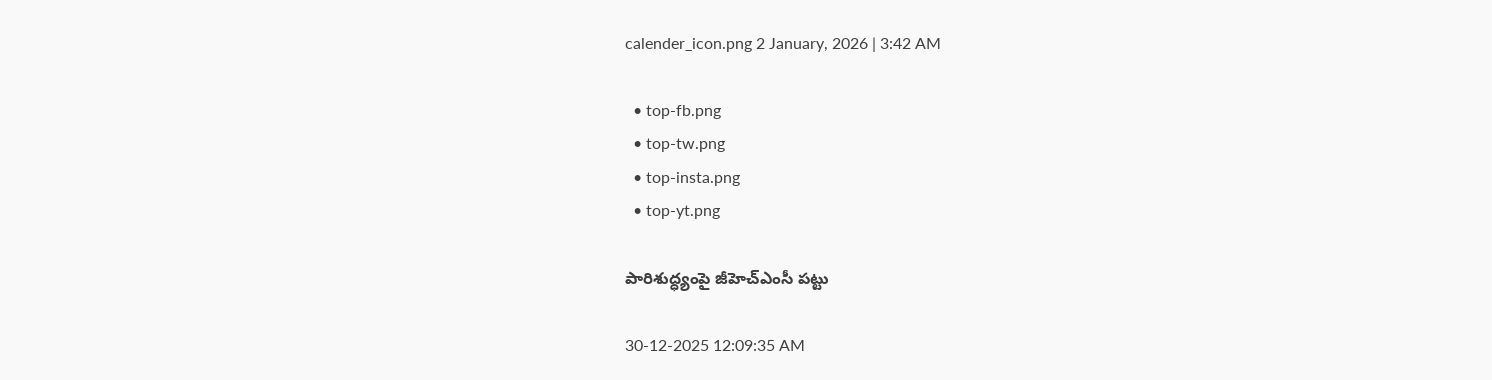calender_icon.png 2 January, 2026 | 3:42 AM

  • top-fb.png
  • top-tw.png
  • top-insta.png
  • top-yt.png

పారిశుద్ధ్యంపై జీహెచ్‌ఎంసీ పట్టు

30-12-2025 12:09:35 AM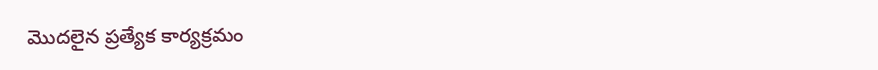మొదలైన ప్రత్యేక కార్యక్రమం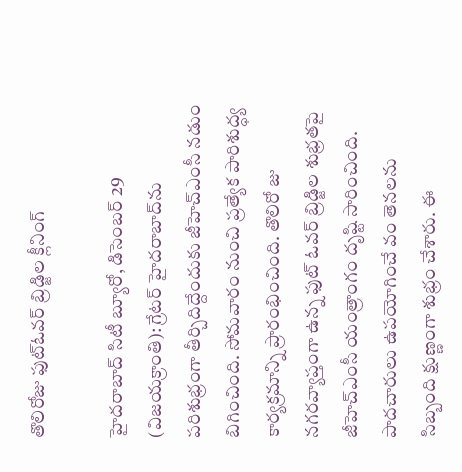తొలిరోజు ఫుట్‌ఓవర్ బ్రిడ్జిల క్లీనింగ్

హైదరాబాద్ సిటీ బ్యూరో, డిసెంబర్ 29 (విజయక్రాంతి): గ్రేటర్ హైదరాబాద్‌ను పరిశుభ్రంగా తీర్చిదిద్దేందుకు జీహెచ్‌ఎంసీ నడుం బిగించింది. సోమవారం నుంచి ప్రత్యేక పారిశుద్ధ్య కార్యక్రమాన్ని ప్రారంభించింది. తొలిరో జు నగరవ్యాప్తంగా ఉన్న ఫుట్ ఓవర్ బ్రిడ్జిల శుభ్రతపై జీహెచ్‌ఎంసీ యంత్రాంగం దృష్టి సారించింది. పాదచారులు ఉపయోగించే వం తెనలను సిబ్బంది క్షుణ్ణంగా శుభ్రం చేశారు. ఈ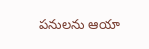పనులను ఆయా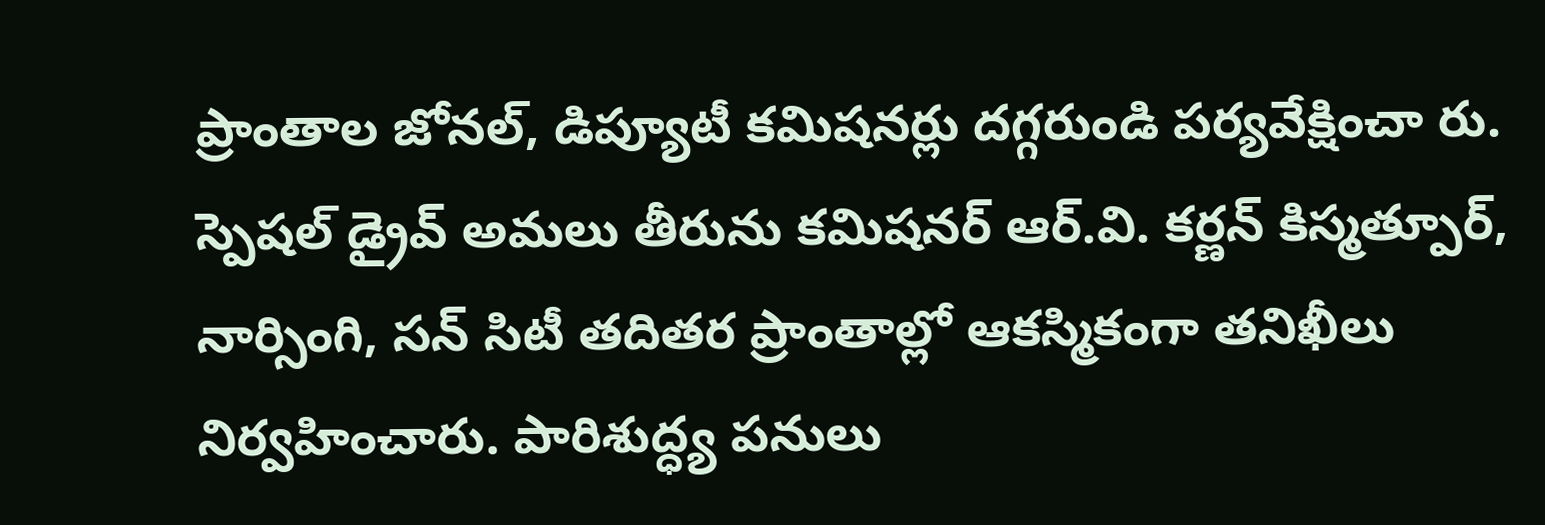ప్రాంతాల జోనల్, డిప్యూటీ కమిషనర్లు దగ్గరుండి పర్యవేక్షించా రు. స్పెషల్ డ్రైవ్ అమలు తీరును కమిషనర్ ఆర్.వి. కర్ణన్ కిస్మత్పూర్, నార్సింగి, సన్ సిటీ తదితర ప్రాంతాల్లో ఆకస్మికంగా తనిఖీలు నిర్వహించారు. పారిశుద్ధ్య పనులు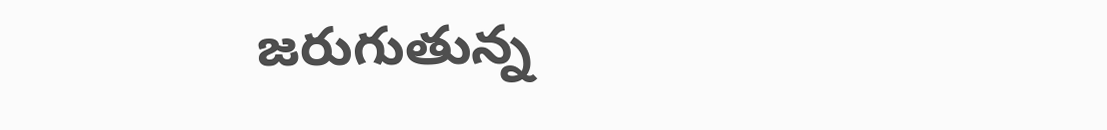జరుగుతున్న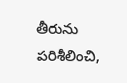తీరును పరిశీలించి,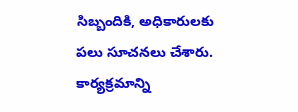సిబ్బందికి, అధికారులకు పలు సూచనలు చేశారు. కార్యక్రమాన్ని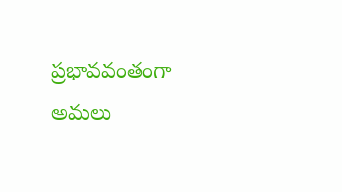ప్రభావవంతంగా అమలు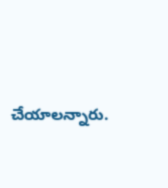చేయాలన్నారు.